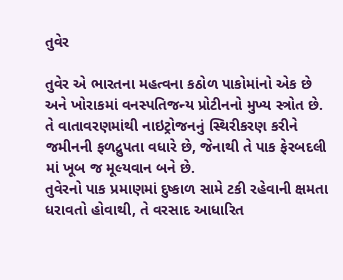તુવેર

તુવેર એ ભારતના મહત્વના કઠોળ પાકોમાંનો એક છે અને ખોરાકમાં વનસ્પતિજન્ય પ્રોટીનનો મુખ્ય સ્ત્રોત છે.
તે વાતાવરણમાંથી નાઇટ્રોજનનું સ્થિરીકરણ કરીને જમીનની ફળદ્રુપતા વધારે છે, જેનાથી તે પાક ફેરબદલી માં ખૂબ જ મૂલ્યવાન બને છે.
તુવેરનો પાક પ્રમાણમાં દુષ્કાળ સામે ટકી રહેવાની ક્ષમતા ધરાવતો હોવાથી, તે વરસાદ આધારિત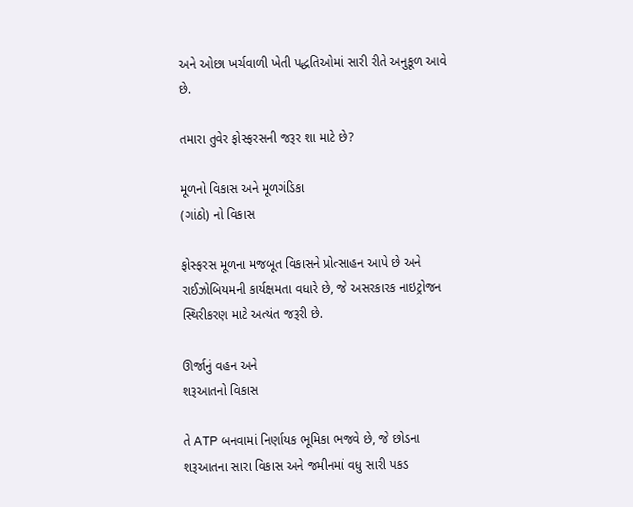અને ઓછા ખર્ચવાળી ખેતી પદ્ધતિઓમાં સારી રીતે અનુકૂળ આવે છે.

તમારા તુવેર ફોસ્ફરસની જરૂર શા માટે છે?

મૂળનો વિકાસ અને મૂળગંડિકા
(ગાંઠો) નો વિકાસ

ફોસ્ફરસ મૂળના મજબૂત વિકાસને પ્રોત્સાહન આપે છે અને રાઈઝોબિયમની કાર્યક્ષમતા વધારે છે, જે અસરકારક નાઇટ્રોજન સ્થિરીકરણ માટે અત્યંત જરૂરી છે.

ઊર્જાનું વહન અને
શરૂઆતનો વિકાસ

તે ATP બનવામાં નિર્ણાયક ભૂમિકા ભજવે છે, જે છોડના શરૂઆતના સારા વિકાસ અને જમીનમાં વધુ સારી પકડ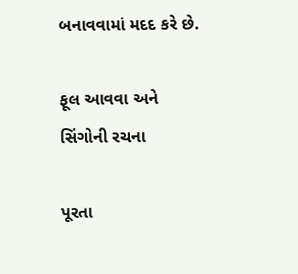બનાવવામાં મદદ કરે છે.

ફૂલ આવવા અને
સિંગોની રચના

પૂરતા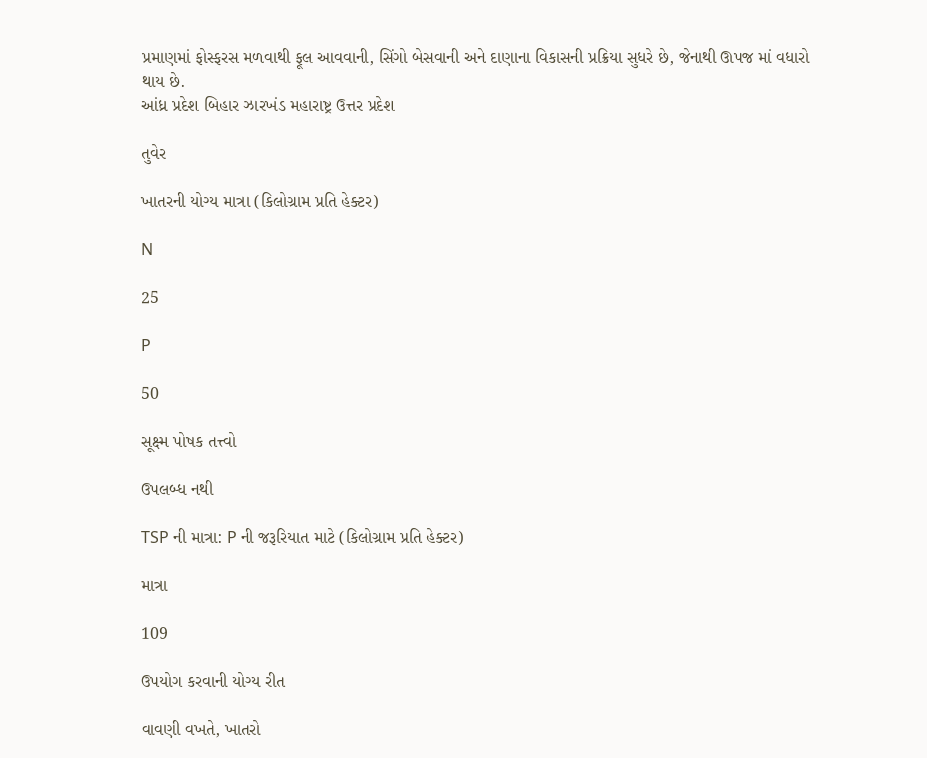પ્રમાણમાં ફોસ્ફરસ મળવાથી ફૂલ આવવાની, સિંગો બેસવાની અને દાણાના વિકાસની પ્રક્રિયા સુધરે છે, જેનાથી ઊપજ માં વધારો થાય છે.
આંધ્ર પ્રદેશ બિહાર ઝારખંડ મહારાષ્ટ્ર ઉત્તર પ્રદેશ

તુવેર

ખાતરની યોગ્ય માત્રા (કિલોગ્રામ પ્રતિ હેક્ટર)

N

25

P

50

સૂક્ષ્મ પોષક તત્ત્વો

ઉપલબ્ધ નથી

TSP ની માત્રા: P ની જરૂરિયાત માટે (કિલોગ્રામ પ્રતિ હેક્ટર)

માત્રા

109

ઉપયોગ કરવાની યોગ્ય રીત

વાવણી વખતે, ખાતરો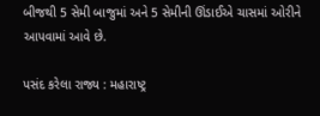બીજથી 5 સેમી બાજુમાં અને 5 સેમીની ઊંડાઈએ ચાસમાં ઓરીને આપવામાં આવે છે.

પસંદ કરેલા રાજ્ય : મહારાષ્ટ્ર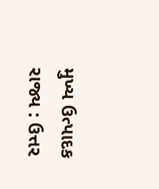મુખ્ય ઉત્પાદક રાજ્ય : ઉત્તર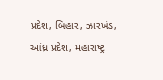પ્રદેશ, બિહાર, ઝારખંડ, આંધ્ર પ્રદેશ, મહારાષ્ટ્ર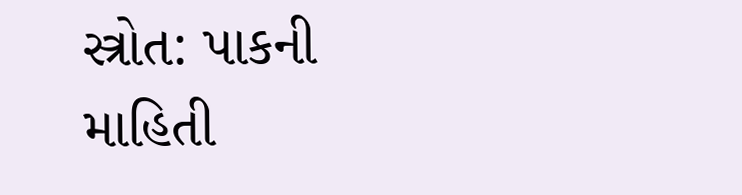સ્ત્રોત: પાકની માહિતી